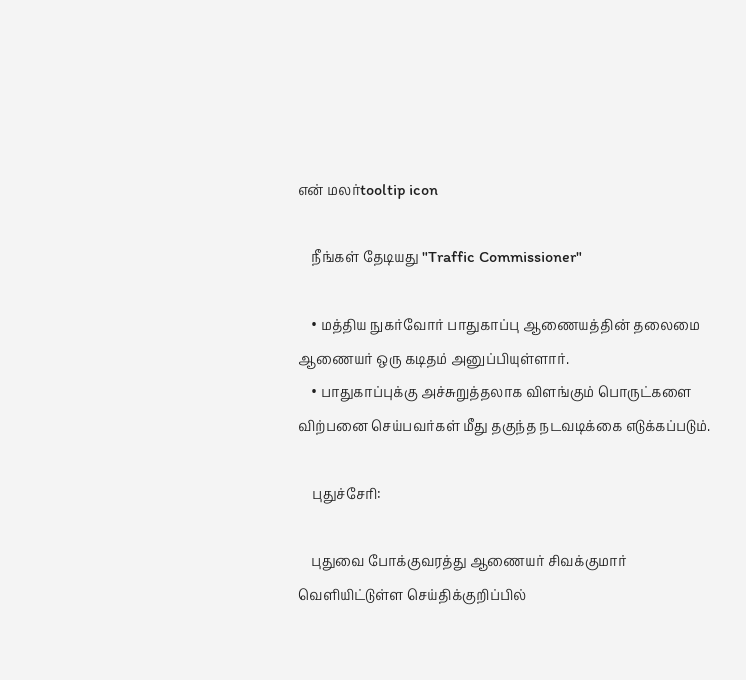என் மலர்tooltip icon

    நீங்கள் தேடியது "Traffic Commissioner"

    • மத்திய நுகர்வோர் பாதுகாப்பு ஆணையத்தின் தலைமை ஆணையர் ஒரு கடிதம் அனுப்பியுள்ளார்.
    • பாதுகாப்புக்கு அச்சுறுத்தலாக விளங்கும் பொருட்களை விற்பனை செய்பவர்கள் மீது தகுந்த நடவடிக்கை எடுக்கப்படும்.

    புதுச்சேரி:

    புதுவை போக்குவரத்து ஆணையர் சிவக்குமார் வெளியிட்டுள்ள செய்திக்குறிப்பில்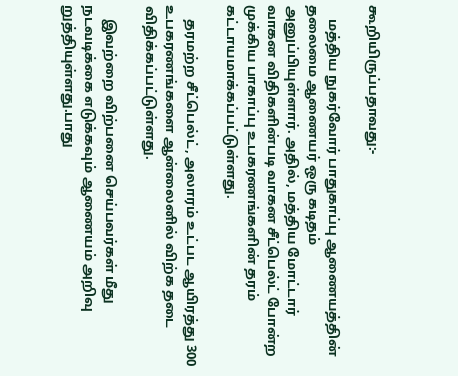கூறியிருப்பதாவது:-

    மத்திய நுகர்வோர் பாதுகாப்பு ஆணையத்தின் தலைமை ஆணையர் ஒரு கடிதம் அனுப்பியுள்ளார். அதில், மத்திய மோட்டார் வாகன விதிகளின்படி வாகன சீட்பெல்ட் போன்ற முக்கிய பாகாப்பு உபகரணங்களின் தரம் கட்டாயமாக்கப்பட்டுள்ளது.

    தரமற்ற சீட்பெல்ட், அலாரம் உட்பட ஆயிரத்து 300 உபகரணங்களை ஆன்லைனில் விற்க தடை விதிக்கப்பட்டுள்ளது.

    இவற்றை விற்பனை செய்பவர்கள் மீது நடவடிக்கை எடுக்கவும் ஆணையம் அறிவு றுத்தியுள்ளது.பாது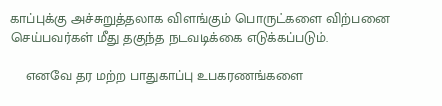காப்புக்கு அச்சுறுத்தலாக விளங்கும் பொருட்களை விற்பனை செய்பவர்கள் மீது தகுந்த நடவடிக்கை எடுக்கப்படும்.

    எனவே தர மற்ற பாதுகாப்பு உபகரணங்களை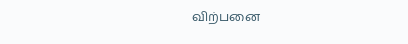விற்பனை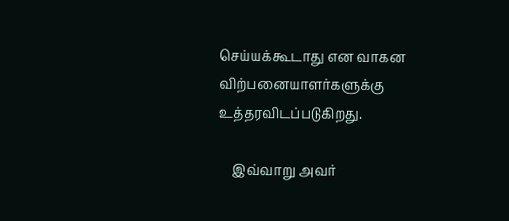செய்யக்கூடாது என வாகன விற்பனையாளர்களுக்கு உத்தரவிடப்படுகிறது.

    இவ்வாறு அவர்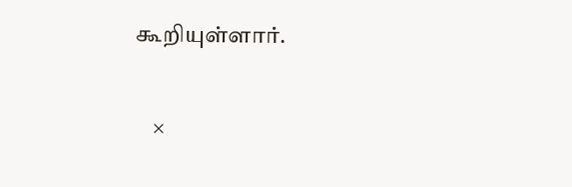கூறியுள்ளார்.

    ×